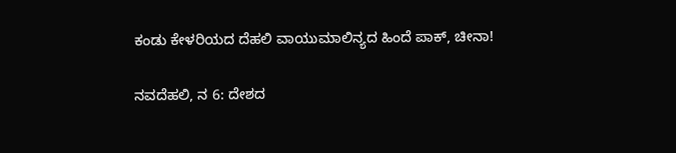ಕಂಡು ಕೇಳರಿಯದ ದೆಹಲಿ ವಾಯುಮಾಲಿನ್ಯದ ಹಿಂದೆ ಪಾಕ್, ಚೀನಾ!

ನವದೆಹಲಿ, ನ 6: ದೇಶದ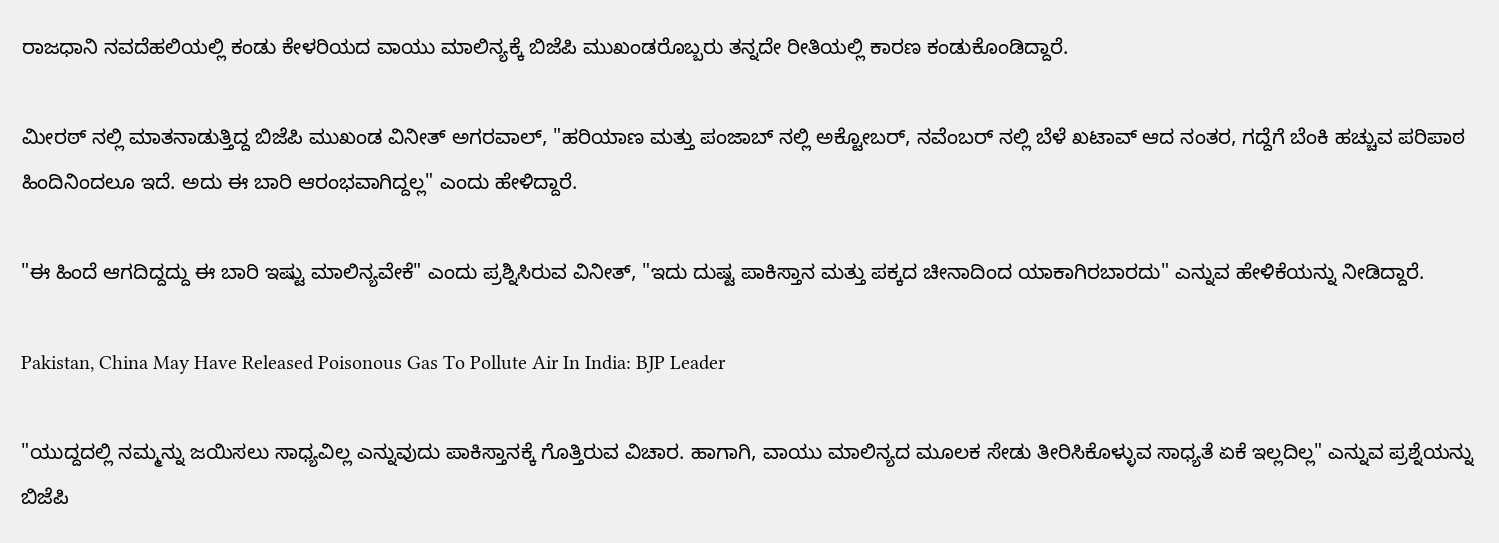ರಾಜಧಾನಿ ನವದೆಹಲಿಯಲ್ಲಿ ಕಂಡು ಕೇಳರಿಯದ ವಾಯು ಮಾಲಿನ್ಯಕ್ಕೆ ಬಿಜೆಪಿ ಮುಖಂಡರೊಬ್ಬರು ತನ್ನದೇ ರೀತಿಯಲ್ಲಿ ಕಾರಣ ಕಂಡುಕೊಂಡಿದ್ದಾರೆ.

ಮೀರಠ್ ನಲ್ಲಿ ಮಾತನಾಡುತ್ತಿದ್ದ ಬಿಜೆಪಿ ಮುಖಂಡ ವಿನೀತ್ ಅಗರವಾಲ್, "ಹರಿಯಾಣ ಮತ್ತು ಪಂಜಾಬ್ ನಲ್ಲಿ ಅಕ್ಟೋಬರ್, ನವೆಂಬರ್ ನಲ್ಲಿ ಬೆಳೆ ಖಟಾವ್ ಆದ ನಂತರ, ಗದ್ದೆಗೆ ಬೆಂಕಿ ಹಚ್ಚುವ ಪರಿಪಾಠ ಹಿಂದಿನಿಂದಲೂ ಇದೆ. ಅದು ಈ ಬಾರಿ ಆರಂಭವಾಗಿದ್ದಲ್ಲ" ಎಂದು ಹೇಳಿದ್ದಾರೆ.

"ಈ ಹಿಂದೆ ಆಗದಿದ್ದದ್ದು ಈ ಬಾರಿ ಇಷ್ಟು ಮಾಲಿನ್ಯವೇಕೆ" ಎಂದು ಪ್ರಶ್ನಿಸಿರುವ ವಿನೀತ್, "ಇದು ದುಷ್ಟ ಪಾಕಿಸ್ತಾನ ಮತ್ತು ಪಕ್ಕದ ಚೀನಾದಿಂದ ಯಾಕಾಗಿರಬಾರದು" ಎನ್ನುವ ಹೇಳಿಕೆಯನ್ನು ನೀಡಿದ್ದಾರೆ.

Pakistan, China May Have Released Poisonous Gas To Pollute Air In India: BJP Leader

"ಯುದ್ದದಲ್ಲಿ ನಮ್ಮನ್ನು ಜಯಿಸಲು ಸಾಧ್ಯವಿಲ್ಲ ಎನ್ನುವುದು ಪಾಕಿಸ್ತಾನಕ್ಕೆ ಗೊತ್ತಿರುವ ವಿಚಾರ. ಹಾಗಾಗಿ, ವಾಯು ಮಾಲಿನ್ಯದ ಮೂಲಕ ಸೇಡು ತೀರಿಸಿಕೊಳ್ಳುವ ಸಾಧ್ಯತೆ ಏಕೆ ಇಲ್ಲದಿಲ್ಲ" ಎನ್ನುವ ಪ್ರಶ್ನೆಯನ್ನು ಬಿಜೆಪಿ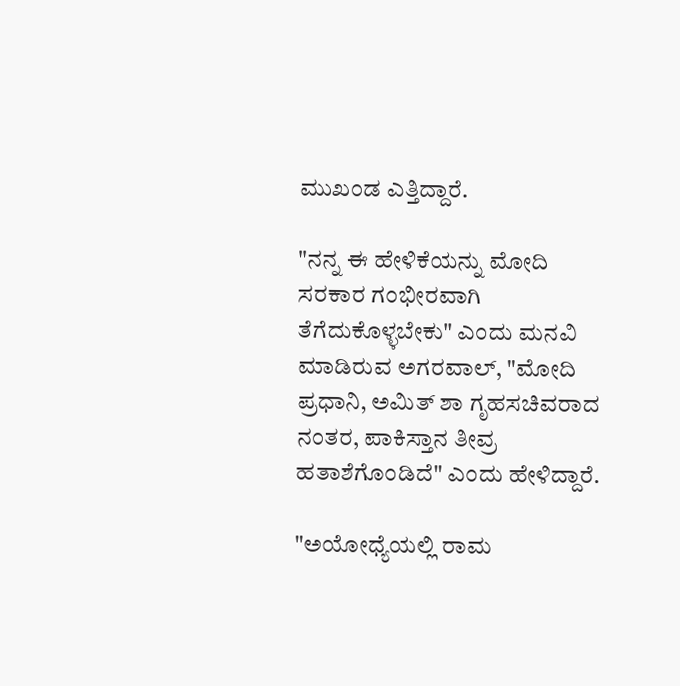ಮುಖಂಡ ಎತ್ತಿದ್ದಾರೆ.

"ನನ್ನ ಈ ಹೇಳಿಕೆಯನ್ನು ಮೋದಿ ಸರಕಾರ ಗಂಭೀರವಾಗಿ ತೆಗೆದುಕೊಳ್ಳಬೇಕು" ಎಂದು ಮನವಿ ಮಾಡಿರುವ ಅಗರವಾಲ್, "ಮೋದಿ ಪ್ರಧಾನಿ, ಅಮಿತ್ ಶಾ ಗೃಹಸಚಿವರಾದ ನಂತರ, ಪಾಕಿಸ್ತಾನ ತೀವ್ರ ಹತಾಶೆಗೊಂಡಿದೆ" ಎಂದು ಹೇಳಿದ್ದಾರೆ.

"ಅಯೋಧ್ಯೆಯಲ್ಲಿ ರಾಮ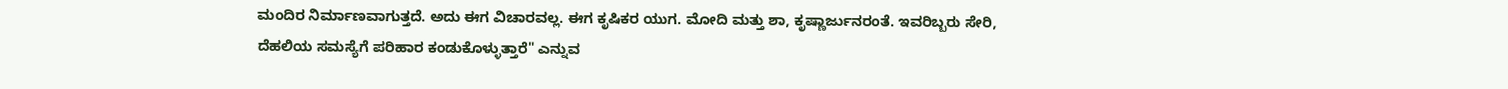ಮಂದಿರ ನಿರ್ಮಾಣವಾಗುತ್ತದೆ. ಅದು ಈಗ ವಿಚಾರವಲ್ಲ. ಈಗ ಕೃಷಿಕರ ಯುಗ. ಮೋದಿ ಮತ್ತು ಶಾ, ಕೃಷ್ಣಾರ್ಜುನರಂತೆ. ಇವರಿಬ್ಬರು ಸೇರಿ, ದೆಹಲಿಯ ಸಮಸ್ಯೆಗೆ ಪರಿಹಾರ ಕಂಡುಕೊಳ್ಳುತ್ತಾರೆ" ಎನ್ನುವ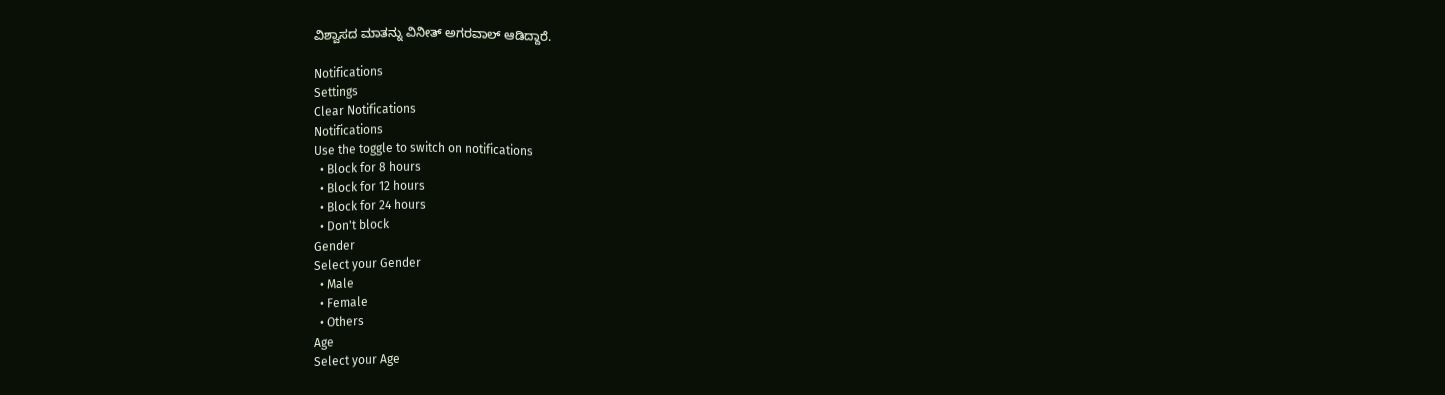ವಿಶ್ವಾಸದ ಮಾತನ್ನು ವಿನೀತ್ ಅಗರವಾಲ್ ಆಡಿದ್ದಾರೆ.

Notifications
Settings
Clear Notifications
Notifications
Use the toggle to switch on notifications
  • Block for 8 hours
  • Block for 12 hours
  • Block for 24 hours
  • Don't block
Gender
Select your Gender
  • Male
  • Female
  • Others
Age
Select your Age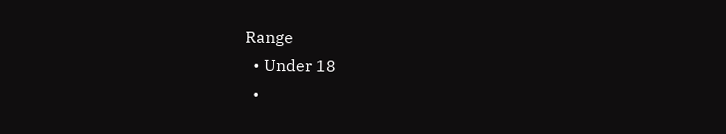Range
  • Under 18
  •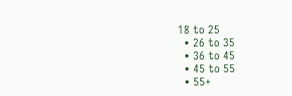18 to 25
  • 26 to 35
  • 36 to 45
  • 45 to 55
  • 55+